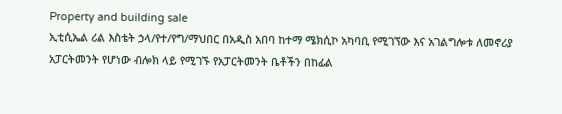Property and building sale
ኢቲሲኤል ሪል እስቴት ኃላ/የተ/የግ/ማህበር በአዲስ አበባ ከተማ ሜክሲኮ አካባቢ የሚገኘው እና አገልግሎቱ ለመኖሪያ አፓርትመንት የሆነው ብሎክ ላይ የሚገኙ የአፓርትመንት ቤቶችን በከፊል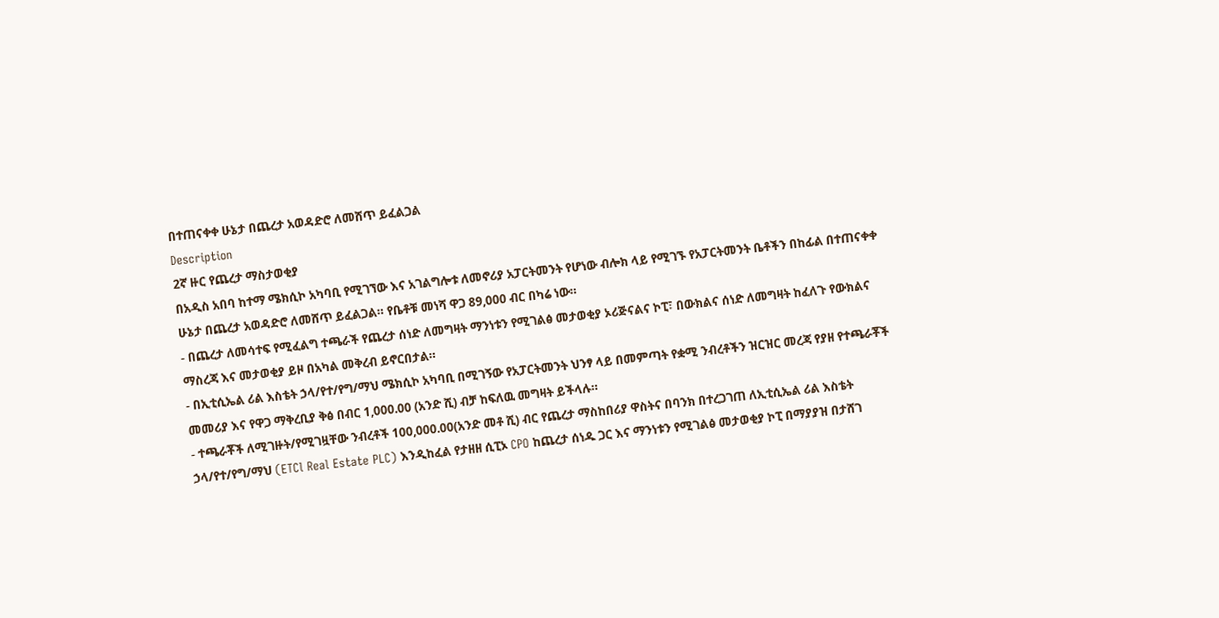በተጠናቀቀ ሁኔታ በጨረታ አወዳድሮ ለመሸጥ ይፈልጋል
Description
2ኛ ዙር የጨረታ ማስታወቂያ
በአዲስ አበባ ከተማ ሜክሲኮ አካባቢ የሚገኘው እና አገልግሎቱ ለመኖሪያ አፓርትመንት የሆነው ብሎክ ላይ የሚገኙ የአፓርትመንት ቤቶችን በከፊል በተጠናቀቀ ሁኔታ በጨረታ አወዳድሮ ለመሸጥ ይፈልጋል። የቤቶቹ መነሻ ዋጋ 89,000 ብር በካሬ ነው።
- በጨረታ ለመሳተፍ የሚፈልግ ተጫራች የጨረታ ሰነድ ለመግዛት ማንነቱን የሚገልፅ መታወቂያ ኦሪጅናልና ኮፒ፣ በውክልና ሰነድ ለመግዛት ከፈለጉ የውክልና ማስረጃ እና መታወቂያ ይዞ በአካል መቅረብ ይኖርበታል።
- በኢቲሲኤል ሪል እስቴት ኃላ/የተ/የግ/ማህ ሜክሲኮ አካባቢ በሚገኝው የአፓርትመንት ህንፃ ላይ በመምጣት የቋሚ ንብረቶችን ዝርዝር መረጃ የያዘ የተጫራቾች መመሪያ እና የዋጋ ማቅረቢያ ቅፅ በብር 1,000.00 (አንድ ሺ) ብቻ ከፍለዉ መግዛት ይችላሉ።
- ተጫራቾች ለሚገዙት/የሚገዟቸው ንብረቶች 100,000.00(አንድ መቶ ሺ) ብር የጨረታ ማስከበሪያ ዋስትና በባንክ በተረጋገጠ ለኢቲሲኤል ሪል እስቴት ኃላ/የተ/የግ/ማህ (ETCl Real Estate PLC) እንዲከፈል የታዘዘ ሲፒኦ CPO ከጨረታ ሰነዱ ጋር እና ማንነቱን የሚገልፅ መታወቂያ ኮፒ በማያያዝ በታሸገ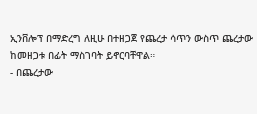ኢንቨሎፕ በማድረግ ለዚሁ በተዘጋጀ የጨረታ ሳጥን ውስጥ ጨረታው ከመዘጋቱ በፊት ማስገባት ይኖርባቸዋል።
- በጨረታው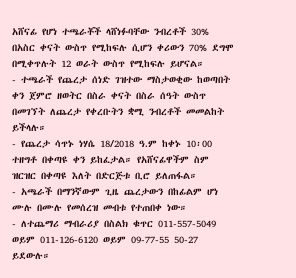አሸናፊ የሆነ ተጫራቾች ላሸነፉባቸው ንብረቶች 30% በአስር ቀናት ውስጥ የሚከፍሉ ሲሆን ቀሪውን 70% ደግሞ በሚቀጥሉት 12 ወራት ውስጥ የሚከፍሉ ይሆናል።
- ተጫራች የጨረታ ሰነድ ገዝተው ማስታወቂው ከወጣበት ቀን ጀምሮ ዘወትር በስራ ቀናት በስራ ሰዓት ውስጥ በመገኘት ለጨረታ የቀረቡትን ቋሚ ንብረቶች መመልከት ይችላሉ።
- የጨረታ ሳጥኑ ነሃሴ 18/2018 ዓ.ም ከቀኑ 10፡00 ተዘግቶ በቀጣዩ ቀን ይከፈታል። የአሸናፊዋችም ስም ዝርዝር በቀጣዩ እለት በድርጅቱ ቢሮ ይለጠፋል።
- አጫራች በማንኛውም ጊዜ ጨረታውን በከፊልም ሆነ ሙሉ በሙሉ የመሰረዝ መብቱ የተጠበቀ ነው።
- ለተጨማሪ ማብራሪያ በስልክ ቁጥር 011-557-5049 ወይም 011-126-6120 ወይም 09-77-55 50-27 ይደውሉ።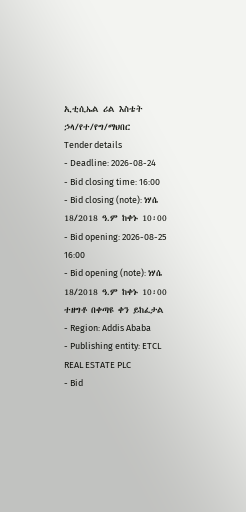ኢቲሲኤል ሪል እስቴት ኃላ/የተ/የግ/ማህበር
Tender details
- Deadline: 2026-08-24
- Bid closing time: 16:00
- Bid closing (note): ነሃሴ 18/2018 ዓ.ም ከቀኑ 10፡00
- Bid opening: 2026-08-25 16:00
- Bid opening (note): ነሃሴ 18/2018 ዓ.ም ከቀኑ 10፡00 ተዘግቶ በቀጣዩ ቀን ይከፈታል
- Region: Addis Ababa
- Publishing entity: ETCL REAL ESTATE PLC
- Bid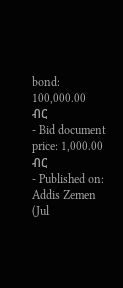bond: 100,000.00 ብር
- Bid document price: 1,000.00 ብር
- Published on: Addis Zemen (Jul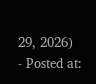29, 2026)
- Posted at: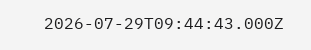2026-07-29T09:44:43.000Z